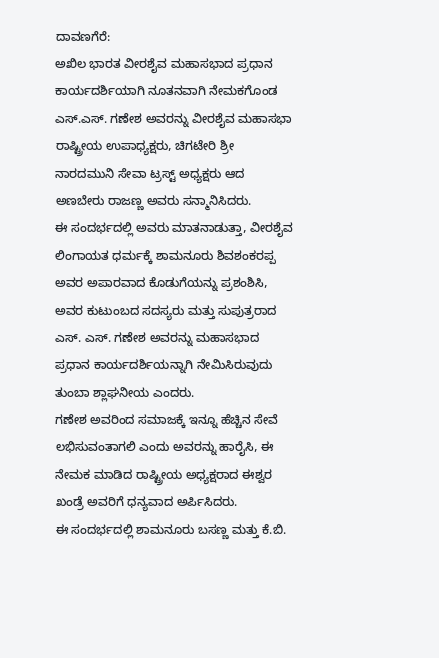ದಾವಣಗೆರೆ:
ಅಖಿಲ ಭಾರತ ವೀರಶೈವ ಮಹಾಸಭಾದ ಪ್ರಧಾನ ಕಾರ್ಯದರ್ಶಿಯಾಗಿ ನೂತನವಾಗಿ ನೇಮಕಗೊಂಡ ಎಸ್.ಎಸ್. ಗಣೇಶ ಅವರನ್ನು ವೀರಶೈವ ಮಹಾಸಭಾ ರಾಷ್ಟ್ರೀಯ ಉಪಾಧ್ಯಕ್ಷರು, ಚಿಗಟೇರಿ ಶ್ರೀ ನಾರದಮುನಿ ಸೇವಾ ಟ್ರಸ್ಟ್ ಅಧ್ಯಕ್ಷರು ಆದ ಅಣಬೇರು ರಾಜಣ್ಣ ಅವರು ಸನ್ಮಾನಿಸಿದರು.
ಈ ಸಂದರ್ಭದಲ್ಲಿ ಅವರು ಮಾತನಾಡುತ್ತಾ, ವೀರಶೈವ ಲಿಂಗಾಯತ ಧರ್ಮಕ್ಕೆ ಶಾಮನೂರು ಶಿವಶಂಕರಪ್ಪ ಅವರ ಅಪಾರವಾದ ಕೊಡುಗೆಯನ್ನು ಪ್ರಶಂಶಿಸಿ, ಅವರ ಕುಟುಂಬದ ಸದಸ್ಯರು ಮತ್ತು ಸುಪುತ್ರರಾದ ಎಸ್. ಎಸ್. ಗಣೇಶ ಅವರನ್ನು ಮಹಾಸಭಾದ ಪ್ರಧಾನ ಕಾರ್ಯದರ್ಶಿಯನ್ನಾಗಿ ನೇಮಿಸಿರುವುದು ತುಂಬಾ ಶ್ಲಾಘನೀಯ ಎಂದರು.
ಗಣೇಶ ಅವರಿಂದ ಸಮಾಜಕ್ಕೆ ಇನ್ನೂ ಹೆಚ್ಚಿನ ಸೇವೆ ಲಭಿಸುವಂತಾಗಲಿ ಎಂದು ಅವರನ್ನು ಹಾರೈಸಿ, ಈ ನೇಮಕ ಮಾಡಿದ ರಾಷ್ಟ್ರೀಯ ಅಧ್ಯಕ್ಷರಾದ ಈಶ್ವರ ಖಂಡ್ರೆ ಅವರಿಗೆ ಧನ್ಯವಾದ ಅರ್ಪಿಸಿದರು.
ಈ ಸಂದರ್ಭದಲ್ಲಿ ಶಾಮನೂರು ಬಸಣ್ಣ ಮತ್ತು ಕೆ.ಬಿ.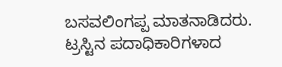ಬಸವಲಿಂಗಪ್ಪ ಮಾತನಾಡಿದರು.
ಟ್ರಸ್ಟಿನ ಪದಾಧಿಕಾರಿಗಳಾದ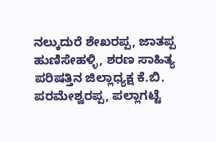ನಲ್ಕುದುರೆ ಶೇಖರಪ್ಪ, ಜಾತಪ್ಪ ಹುಣಿಸೇಹಳ್ಳಿ, ಶರಣ ಸಾಹಿತ್ಯ ಪರಿಷತ್ತಿನ ಜಿಲ್ಲಾಧ್ಯಕ್ಷ ಕೆ.ಬಿ. ಪರಮೇಶ್ವರಪ್ಪ, ಪಲ್ಲಾಗಟ್ಟೆ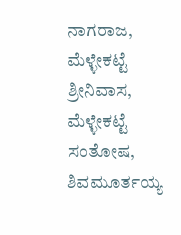ನಾಗರಾಜ, ಮೆಳ್ಳೇಕಟ್ಟೆ ಶ್ರೀನಿವಾಸ, ಮೆಳ್ಳೇಕಟ್ಟೆ ಸಂತೋಷ, ಶಿವಮೂರ್ತಯ್ಯ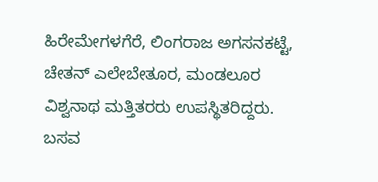ಹಿರೇಮೇಗಳಗೆರೆ, ಲಿಂಗರಾಜ ಅಗಸನಕಟ್ಟೆ, ಚೇತನ್ ಎಲೇಬೇತೂರ, ಮಂಡಲೂರ ವಿಶ್ವನಾಥ ಮತ್ತಿತರರು ಉಪಸ್ಥಿತರಿದ್ದರು.
ಬಸವ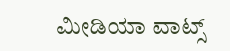ಮೀಡಿಯಾ ವಾಟ್ಸ್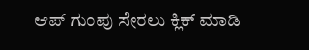ಆಪ್ ಗುಂಪು ಸೇರಲು ಕ್ಲಿಕ್ ಮಾಡಿ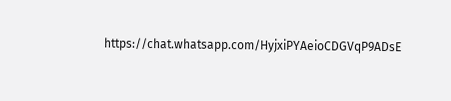https://chat.whatsapp.com/HyjxiPYAeioCDGVqP9ADsE